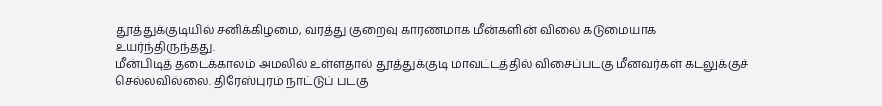தூத்துக்குடியில் சனிக்கிழமை, வரத்து குறைவு காரணமாக மீன்களின் விலை கடுமையாக உயர்ந்திருந்தது.
மீன்பிடித் தடைக்காலம் அமலில் உள்ளதால் தூத்துக்குடி மாவட்டத்தில் விசைப்படகு மீனவர்கள் கடலுக்குச் செல்லவில்லை. திரேஸ்புரம் நாட்டுப் படகு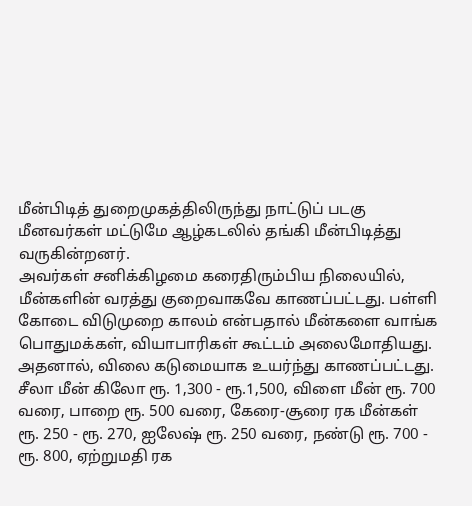மீன்பிடித் துறைமுகத்திலிருந்து நாட்டுப் படகு மீனவர்கள் மட்டுமே ஆழ்கடலில் தங்கி மீன்பிடித்து வருகின்றனர்.
அவர்கள் சனிக்கிழமை கரைதிரும்பிய நிலையில், மீன்களின் வரத்து குறைவாகவே காணப்பட்டது. பள்ளி கோடை விடுமுறை காலம் என்பதால் மீன்களை வாங்க பொதுமக்கள், வியாபாரிகள் கூட்டம் அலைமோதியது. அதனால், விலை கடுமையாக உயர்ந்து காணப்பட்டது.
சீலா மீன் கிலோ ரூ. 1,300 - ரூ.1,500, விளை மீன் ரூ. 700 வரை, பாறை ரூ. 500 வரை, கேரை-சூரை ரக மீன்கள் ரூ. 250 - ரூ. 270, ஐலேஷ் ரூ. 250 வரை, நண்டு ரூ. 700 - ரூ. 800, ஏற்றுமதி ரக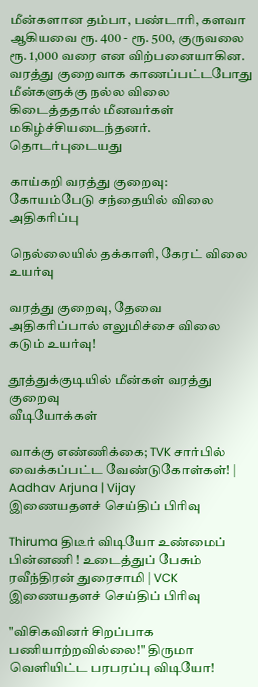மீன்களான தம்பா, பண்டாரி, களவா ஆகியவை ரூ. 400 - ரூ. 500, குருவலை ரூ. 1,000 வரை என விற்பனையாகின.
வரத்து குறைவாக காணப்பட்டபோது மீன்களுக்கு நல்ல விலை கிடைத்ததால் மீனவர்கள் மகிழ்ச்சியடைந்தனர்.
தொடர்புடையது

காய்கறி வரத்து குறைவு: கோயம்பேடு சந்தையில் விலை அதிகரிப்பு

நெல்லையில் தக்காளி, கேரட் விலை உயர்வு

வரத்து குறைவு, தேவை அதிகரிப்பால் எலுமிச்சை விலை கடும் உயர்வு!

தூத்துக்குடியில் மீன்கள் வரத்து குறைவு
வீடியோக்கள்

வாக்கு எண்ணிக்கை; TVK சார்பில் வைக்கப்பட்ட வேண்டுகோள்கள்! | Aadhav Arjuna | Vijay
இணையதளச் செய்திப் பிரிவு

Thiruma திடீர் விடியோ உண்மைப் பின்னணி ! உடைத்துப் பேசும் ரவீந்திரன் துரைசாமி | VCK
இணையதளச் செய்திப் பிரிவு

"விசிகவினர் சிறப்பாக பணியாற்றவில்லை!" திருமா வெளியிட்ட பரபரப்பு விடியோ!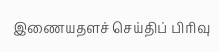இணையதளச் செய்திப் பிரிவு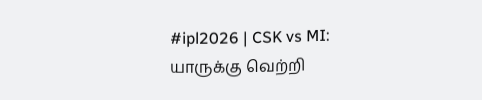#ipl2026 | CSK vs MI: யாருக்கு வெற்றி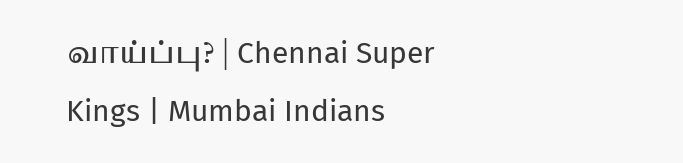வாய்ப்பு? | Chennai Super Kings | Mumbai Indians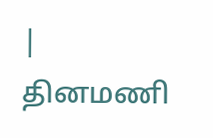|
தினமணி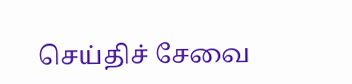செய்திச் சேவை